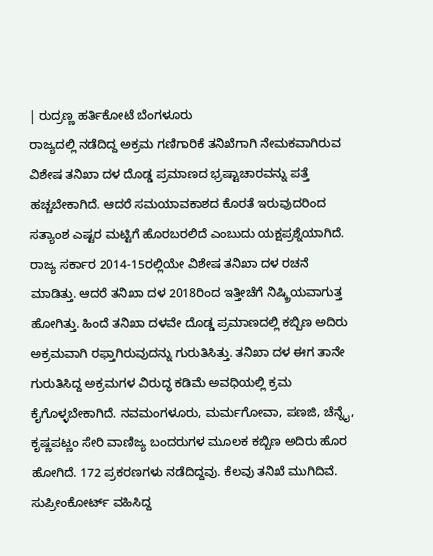| ರುದ್ರಣ್ಣ ಹರ್ತಿಕೋಟೆ ಬೆಂಗಳೂರು
ರಾಜ್ಯದಲ್ಲಿ ನಡೆದಿದ್ದ ಅಕ್ರಮ ಗಣಿಗಾರಿಕೆ ತನಿಖೆಗಾಗಿ ನೇಮಕವಾಗಿರುವ ವಿಶೇಷ ತನಿಖಾ ದಳ ದೊಡ್ಡ ಪ್ರಮಾಣದ ಭ್ರಷ್ಟಾಚಾರವನ್ನು ಪತ್ತೆ ಹಚ್ಚಬೇಕಾಗಿದೆ. ಆದರೆ ಸಮಯಾವಕಾಶದ ಕೊರತೆ ಇರುವುದರಿಂದ ಸತ್ಯಾಂಶ ಎಷ್ಟರ ಮಟ್ಟಿಗೆ ಹೊರಬರಲಿದೆ ಎಂಬುದು ಯಕ್ಷಪ್ರಶ್ನೆಯಾಗಿದೆ.
ರಾಜ್ಯ ಸರ್ಕಾರ 2014-15ರಲ್ಲಿಯೇ ವಿಶೇಷ ತನಿಖಾ ದಳ ರಚನೆ ಮಾಡಿತ್ತು. ಆದರೆ ತನಿಖಾ ದಳ 2018ರಿಂದ ಇತ್ತೀಚೆಗೆ ನಿಷ್ಕ್ರಿಯವಾಗುತ್ತ ಹೋಗಿತ್ತು. ಹಿಂದೆ ತನಿಖಾ ದಳವೇ ದೊಡ್ಡ ಪ್ರಮಾಣದಲ್ಲಿ ಕಬ್ಬಿಣ ಅದಿರು ಅಕ್ರಮವಾಗಿ ರಫ್ತಾಗಿರುವುದನ್ನು ಗುರುತಿಸಿತ್ತು. ತನಿಖಾ ದಳ ಈಗ ತಾನೇ ಗುರುತಿಸಿದ್ದ ಅಕ್ರಮಗಳ ವಿರುದ್ಧ ಕಡಿಮೆ ಅವಧಿಯಲ್ಲಿ ಕ್ರಮ ಕೈಗೊಳ್ಳಬೇಕಾಗಿದೆ. ನವಮಂಗಳೂರು, ಮರ್ಮಗೋವಾ, ಪಣಜಿ, ಚೆನ್ನೈ, ಕೃಷ್ಣಪಟ್ಣಂ ಸೇರಿ ವಾಣಿಜ್ಯ ಬಂದರುಗಳ ಮೂಲಕ ಕಬ್ಬಿಣ ಅದಿರು ಹೊರ ಹೋಗಿದೆ. 172 ಪ್ರಕರಣಗಳು ನಡೆದಿದ್ದವು. ಕೆಲವು ತನಿಖೆ ಮುಗಿದಿವೆ. ಸುಪ್ರೀಂಕೋರ್ಟ್ ವಹಿಸಿದ್ದ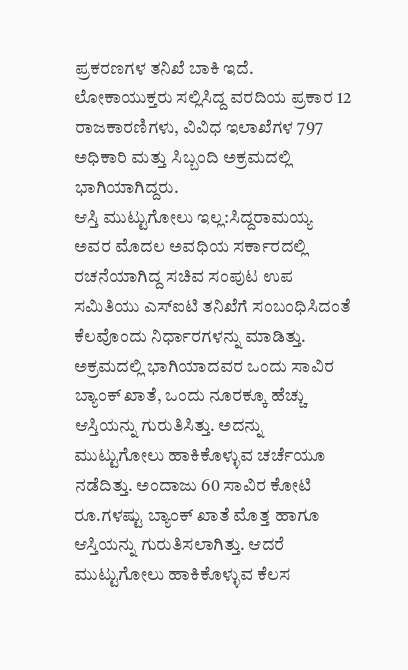ಪ್ರಕರಣಗಳ ತನಿಖೆ ಬಾಕಿ ಇದೆ. ಲೋಕಾಯುಕ್ತರು ಸಲ್ಲಿಸಿದ್ದ ವರದಿಯ ಪ್ರಕಾರ 12 ರಾಜಕಾರಣಿಗಳು, ವಿವಿಧ ಇಲಾಖೆಗಳ 797 ಅಧಿಕಾರಿ ಮತ್ತು ಸಿಬ್ಬಂದಿ ಅಕ್ರಮದಲ್ಲಿ ಭಾಗಿಯಾಗಿದ್ದರು.
ಆಸ್ತಿ ಮುಟ್ಟುಗೋಲು ಇಲ್ಲ:ಸಿದ್ದರಾಮಯ್ಯ ಅವರ ಮೊದಲ ಅವಧಿಯ ಸರ್ಕಾರದಲ್ಲಿ ರಚನೆಯಾಗಿದ್ದ ಸಚಿವ ಸಂಪುಟ ಉಪ ಸಮಿತಿಯು ಎಸ್ಐಟಿ ತನಿಖೆಗೆ ಸಂಬಂಧಿಸಿದಂತೆ ಕೆಲವೊಂದು ನಿರ್ಧಾರಗಳನ್ನು ಮಾಡಿತ್ತು. ಅಕ್ರಮದಲ್ಲಿ ಭಾಗಿಯಾದವರ ಒಂದು ಸಾವಿರ ಬ್ಯಾಂಕ್ ಖಾತೆ, ಒಂದು ನೂರಕ್ಕೂ ಹೆಚ್ಚು ಆಸ್ತಿಯನ್ನು ಗುರುತಿಸಿತ್ತು. ಅದನ್ನು ಮುಟ್ಟುಗೋಲು ಹಾಕಿಕೊಳ್ಳುವ ಚರ್ಚೆಯೂ ನಡೆದಿತ್ತು. ಅಂದಾಜು 60 ಸಾವಿರ ಕೋಟಿ ರೂ.ಗಳಷ್ಟು ಬ್ಯಾಂಕ್ ಖಾತೆ ಮೊತ್ತ ಹಾಗೂ ಆಸ್ತಿಯನ್ನು ಗುರುತಿಸಲಾಗಿತ್ತು. ಆದರೆ ಮುಟ್ಟುಗೋಲು ಹಾಕಿಕೊಳ್ಳುವ ಕೆಲಸ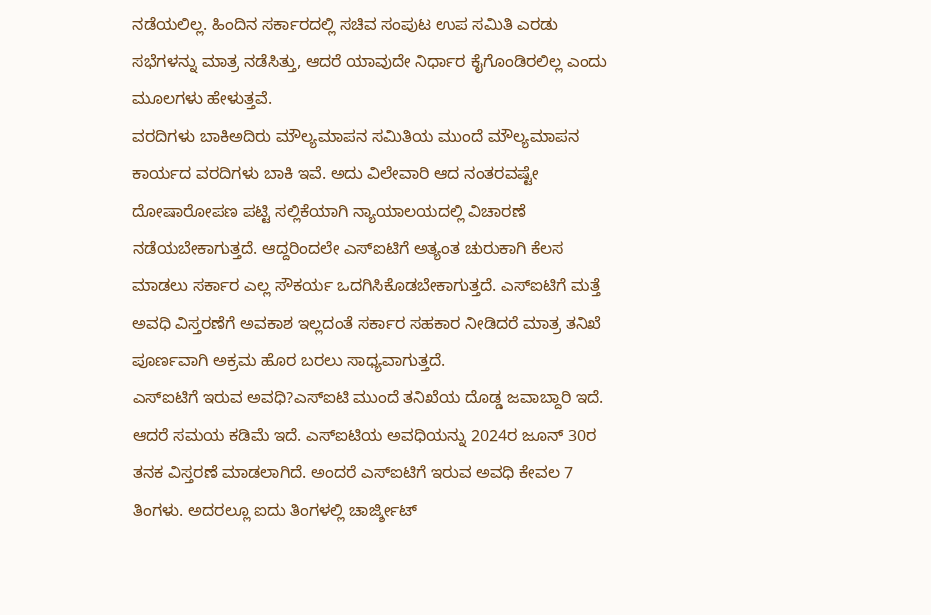ನಡೆಯಲಿಲ್ಲ. ಹಿಂದಿನ ಸರ್ಕಾರದಲ್ಲಿ ಸಚಿವ ಸಂಪುಟ ಉಪ ಸಮಿತಿ ಎರಡು ಸಭೆಗಳನ್ನು ಮಾತ್ರ ನಡೆಸಿತ್ತು, ಆದರೆ ಯಾವುದೇ ನಿರ್ಧಾರ ಕೈಗೊಂಡಿರಲಿಲ್ಲ ಎಂದು ಮೂಲಗಳು ಹೇಳುತ್ತವೆ.
ವರದಿಗಳು ಬಾಕಿಅದಿರು ಮೌಲ್ಯಮಾಪನ ಸಮಿತಿಯ ಮುಂದೆ ಮೌಲ್ಯಮಾಪನ ಕಾರ್ಯದ ವರದಿಗಳು ಬಾಕಿ ಇವೆ. ಅದು ವಿಲೇವಾರಿ ಆದ ನಂತರವಷ್ಟೇ ದೋಷಾರೋಪಣ ಪಟ್ಟಿ ಸಲ್ಲಿಕೆಯಾಗಿ ನ್ಯಾಯಾಲಯದಲ್ಲಿ ವಿಚಾರಣೆ ನಡೆಯಬೇಕಾಗುತ್ತದೆ. ಆದ್ದರಿಂದಲೇ ಎಸ್ಐಟಿಗೆ ಅತ್ಯಂತ ಚುರುಕಾಗಿ ಕೆಲಸ ಮಾಡಲು ಸರ್ಕಾರ ಎಲ್ಲ ಸೌಕರ್ಯ ಒದಗಿಸಿಕೊಡಬೇಕಾಗುತ್ತದೆ. ಎಸ್ಐಟಿಗೆ ಮತ್ತೆ ಅವಧಿ ವಿಸ್ತರಣೆಗೆ ಅವಕಾಶ ಇಲ್ಲದಂತೆ ಸರ್ಕಾರ ಸಹಕಾರ ನೀಡಿದರೆ ಮಾತ್ರ ತನಿಖೆ ಪೂರ್ಣವಾಗಿ ಅಕ್ರಮ ಹೊರ ಬರಲು ಸಾಧ್ಯವಾಗುತ್ತದೆ.
ಎಸ್ಐಟಿಗೆ ಇರುವ ಅವಧಿ?ಎಸ್ಐಟಿ ಮುಂದೆ ತನಿಖೆಯ ದೊಡ್ಡ ಜವಾಬ್ದಾರಿ ಇದೆ. ಆದರೆ ಸಮಯ ಕಡಿಮೆ ಇದೆ. ಎಸ್ಐಟಿಯ ಅವಧಿಯನ್ನು 2024ರ ಜೂನ್ 30ರ ತನಕ ವಿಸ್ತರಣೆ ಮಾಡಲಾಗಿದೆ. ಅಂದರೆ ಎಸ್ಐಟಿಗೆ ಇರುವ ಅವಧಿ ಕೇವಲ 7 ತಿಂಗಳು. ಅದರಲ್ಲೂ ಐದು ತಿಂಗಳಲ್ಲಿ ಚಾರ್ಜ್ಶೀಟ್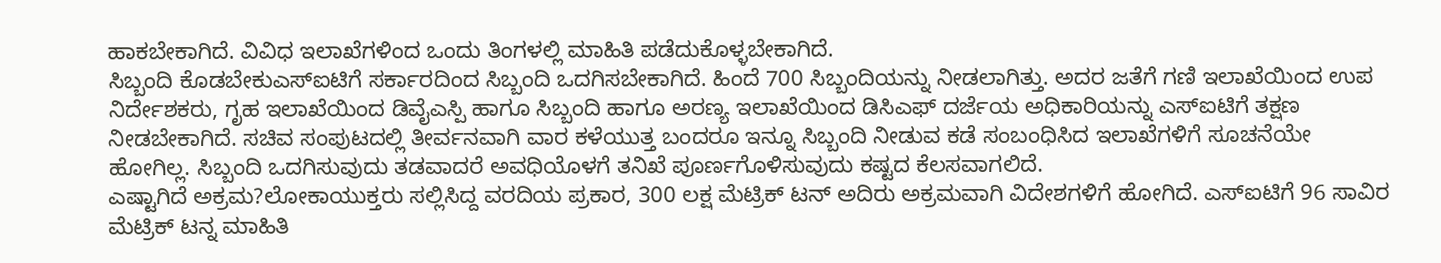ಹಾಕಬೇಕಾಗಿದೆ. ವಿವಿಧ ಇಲಾಖೆಗಳಿಂದ ಒಂದು ತಿಂಗಳಲ್ಲಿ ಮಾಹಿತಿ ಪಡೆದುಕೊಳ್ಳಬೇಕಾಗಿದೆ.
ಸಿಬ್ಬಂದಿ ಕೊಡಬೇಕುಎಸ್ಐಟಿಗೆ ಸರ್ಕಾರದಿಂದ ಸಿಬ್ಬಂದಿ ಒದಗಿಸಬೇಕಾಗಿದೆ. ಹಿಂದೆ 700 ಸಿಬ್ಬಂದಿಯನ್ನು ನೀಡಲಾಗಿತ್ತು. ಅದರ ಜತೆಗೆ ಗಣಿ ಇಲಾಖೆಯಿಂದ ಉಪ ನಿರ್ದೇಶಕರು, ಗೃಹ ಇಲಾಖೆಯಿಂದ ಡಿವೈಎಸ್ಪಿ ಹಾಗೂ ಸಿಬ್ಬಂದಿ ಹಾಗೂ ಅರಣ್ಯ ಇಲಾಖೆಯಿಂದ ಡಿಸಿಎಫ್ ದರ್ಜೆಯ ಅಧಿಕಾರಿಯನ್ನು ಎಸ್ಐಟಿಗೆ ತಕ್ಷಣ ನೀಡಬೇಕಾಗಿದೆ. ಸಚಿವ ಸಂಪುಟದಲ್ಲಿ ತೀರ್ವನವಾಗಿ ವಾರ ಕಳೆಯುತ್ತ ಬಂದರೂ ಇನ್ನೂ ಸಿಬ್ಬಂದಿ ನೀಡುವ ಕಡೆ ಸಂಬಂಧಿಸಿದ ಇಲಾಖೆಗಳಿಗೆ ಸೂಚನೆಯೇ ಹೋಗಿಲ್ಲ. ಸಿಬ್ಬಂದಿ ಒದಗಿಸುವುದು ತಡವಾದರೆ ಅವಧಿಯೊಳಗೆ ತನಿಖೆ ಪೂರ್ಣಗೊಳಿಸುವುದು ಕಷ್ಟದ ಕೆಲಸವಾಗಲಿದೆ.
ಎಷ್ಟಾಗಿದೆ ಅಕ್ರಮ?ಲೋಕಾಯುಕ್ತರು ಸಲ್ಲಿಸಿದ್ದ ವರದಿಯ ಪ್ರಕಾರ, 300 ಲಕ್ಷ ಮೆಟ್ರಿಕ್ ಟನ್ ಅದಿರು ಅಕ್ರಮವಾಗಿ ವಿದೇಶಗಳಿಗೆ ಹೋಗಿದೆ. ಎಸ್ಐಟಿಗೆ 96 ಸಾವಿರ ಮೆಟ್ರಿಕ್ ಟನ್ನ ಮಾಹಿತಿ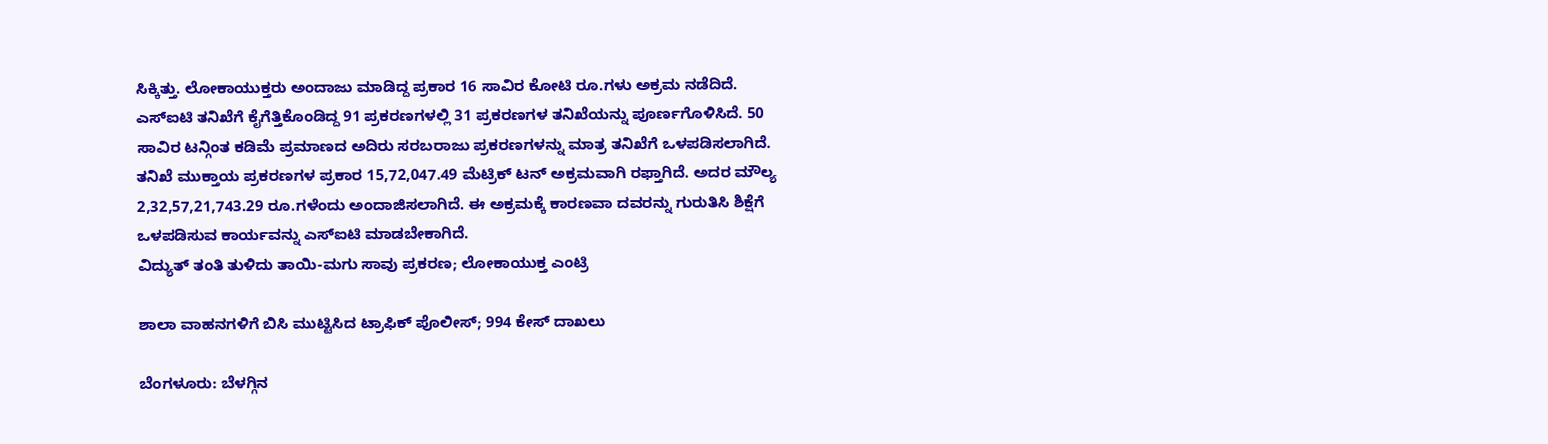ಸಿಕ್ಕಿತ್ತು. ಲೋಕಾಯುಕ್ತರು ಅಂದಾಜು ಮಾಡಿದ್ದ ಪ್ರಕಾರ 16 ಸಾವಿರ ಕೋಟಿ ರೂ.ಗಳು ಅಕ್ರಮ ನಡೆದಿದೆ. ಎಸ್ಐಟಿ ತನಿಖೆಗೆ ಕೈಗೆತ್ತಿಕೊಂಡಿದ್ದ 91 ಪ್ರಕರಣಗಳಲ್ಲಿ 31 ಪ್ರಕರಣಗಳ ತನಿಖೆಯನ್ನು ಪೂರ್ಣಗೊಳಿಸಿದೆ. 50 ಸಾವಿರ ಟನ್ಗಿಂತ ಕಡಿಮೆ ಪ್ರಮಾಣದ ಅದಿರು ಸರಬರಾಜು ಪ್ರಕರಣಗಳನ್ನು ಮಾತ್ರ ತನಿಖೆಗೆ ಒಳಪಡಿಸಲಾಗಿದೆ. ತನಿಖೆ ಮುಕ್ತಾಯ ಪ್ರಕರಣಗಳ ಪ್ರಕಾರ 15,72,047.49 ಮೆಟ್ರಿಕ್ ಟನ್ ಅಕ್ರಮವಾಗಿ ರಫ್ತಾಗಿದೆ. ಅದರ ಮೌಲ್ಯ 2,32,57,21,743.29 ರೂ.ಗಳೆಂದು ಅಂದಾಜಿಸಲಾಗಿದೆ. ಈ ಅಕ್ರಮಕ್ಕೆ ಕಾರಣವಾ ದವರನ್ನು ಗುರುತಿಸಿ ಶಿಕ್ಷೆಗೆ ಒಳಪಡಿಸುವ ಕಾರ್ಯವನ್ನು ಎಸ್ಐಟಿ ಮಾಡಬೇಕಾಗಿದೆ.
ವಿದ್ಯುತ್ ತಂತಿ ತುಳಿದು ತಾಯಿ-ಮಗು ಸಾವು ಪ್ರಕರಣ; ಲೋಕಾಯುಕ್ತ ಎಂಟ್ರಿ

ಶಾಲಾ ವಾಹನಗಳಿಗೆ ಬಿಸಿ ಮುಟ್ಟಿಸಿದ ಟ್ರಾಫಿಕ್ ಪೊಲೀಸ್; 994 ಕೇಸ್ ದಾಖಲು

ಬೆಂಗಳೂರು: ಬೆಳಗ್ಗಿನ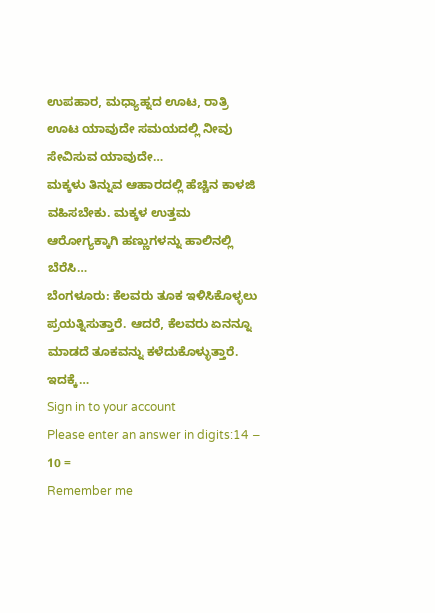ಉಪಹಾರ, ಮಧ್ಯಾಹ್ನದ ಊಟ, ರಾತ್ರಿ ಊಟ ಯಾವುದೇ ಸಮಯದಲ್ಲಿ ನೀವು ಸೇವಿಸುವ ಯಾವುದೇ…
ಮಕ್ಕಳು ತಿನ್ನುವ ಆಹಾರದಲ್ಲಿ ಹೆಚ್ಚಿನ ಕಾಳಜಿ ವಹಿಸಬೇಕು. ಮಕ್ಕಳ ಉತ್ತಮ ಆರೋಗ್ಯಕ್ಕಾಗಿ ಹಣ್ಣುಗಳನ್ನು ಹಾಲಿನಲ್ಲಿ ಬೆರೆಸಿ…
ಬೆಂಗಳೂರು: ಕೆಲವರು ತೂಕ ಇಳಿಸಿಕೊಳ್ಳಲು ಪ್ರಯತ್ನಿಸುತ್ತಾರೆ. ಆದರೆ, ಕೆಲವರು ಏನನ್ನೂ ಮಾಡದೆ ತೂಕವನ್ನು ಕಳೆದುಕೊಳ್ಳುತ್ತಾರೆ. ಇದಕ್ಕೆ…
Sign in to your account
Please enter an answer in digits:14 − 10 =
Remember me